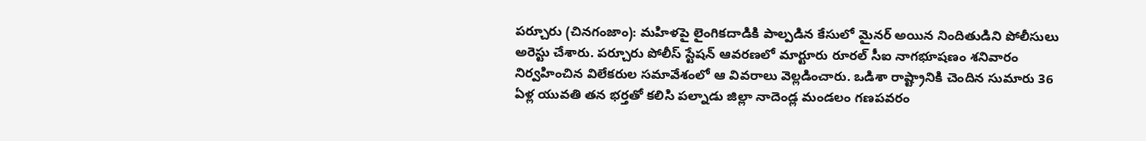పర్చూరు (చినగంజాం): మహిళపై లైంగికదాడికి పాల్పడిన కేసులో మైనర్ అయిన నిందితుడిని పోలీసులు అరెస్టు చేశారు. పర్చూరు పోలీస్ స్టేషన్ ఆవరణలో మార్టూరు రూరల్ సీఐ నాగభూషణం శనివారం నిర్వహించిన విలేకరుల సమావేశంలో ఆ వివరాలు వెల్లడించారు. ఒడిశా రాష్ట్రానికి చెందిన సుమారు 36 ఏళ్ల యువతి తన భర్తతో కలిసి పల్నాడు జిల్లా నాదెండ్ల మండలం గణపవరం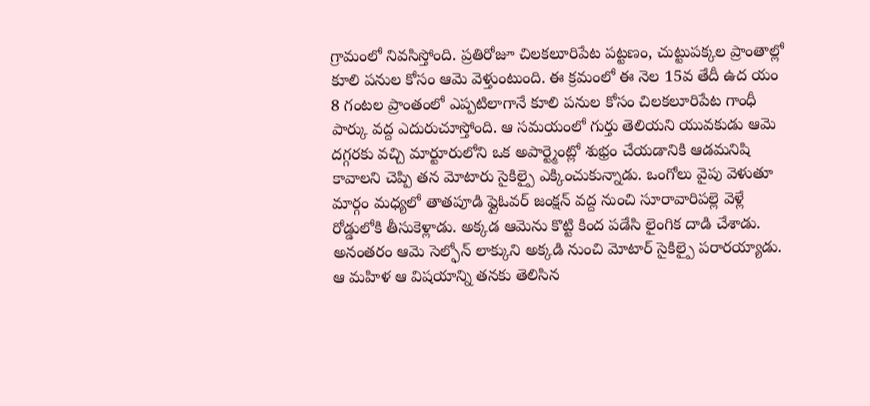గ్రామంలో నివసిస్తోంది. ప్రతిరోజూ చిలకలూరిపేట పట్టణం, చుట్టుపక్కల ప్రాంతాల్లో కూలి పనుల కోసం ఆమె వెళ్తుంటుంది. ఈ క్రమంలో ఈ నెల 15వ తేదీ ఉద యం 8 గంటల ప్రాంతంలో ఎప్పటిలాగానే కూలి పనుల కోసం చిలకలూరిపేట గాంధీ పార్కు వద్ద ఎదురుచూస్తోంది. ఆ సమయంలో గుర్తు తెలియని యువకుడు ఆమె దగ్గరకు వచ్చి మార్టూరులోని ఒక అపార్ట్మెంట్లో శుభ్రం చేయడానికి ఆడమనిషి కావాలని చెప్పి తన మోటారు సైకిల్పై ఎక్కించుకున్నాడు. ఒంగోలు వైపు వెళుతూ మార్గం మధ్యలో తాతపూడి ఫ్లైఓవర్ జంక్షన్ వద్ద నుంచి సూరావారిపల్లె వెళ్లే రోడ్డులోకి తీసుకెళ్లాడు. అక్కడ ఆమెను కొట్టి కింద పడేసి లైంగిక దాడి చేశాడు. అనంతరం ఆమె సెల్ఫోన్ లాక్కుని అక్కడి నుంచి మోటార్ సైకిల్పై పరారయ్యాడు. ఆ మహిళ ఆ విషయాన్ని తనకు తెలిసిన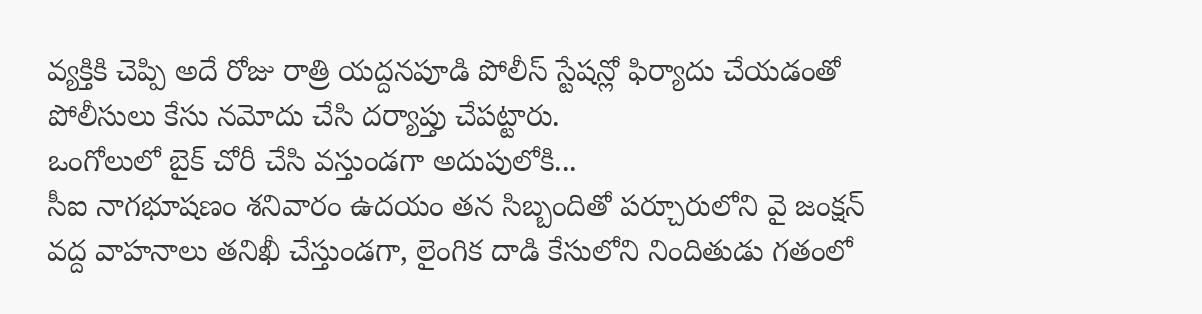వ్యక్తికి చెప్పి అదే రోజు రాత్రి యద్దనపూడి పోలీస్ స్టేషన్లో ఫిర్యాదు చేయడంతో పోలీసులు కేసు నమోదు చేసి దర్యాప్తు చేపట్టారు.
ఒంగోలులో బైక్ చోరీ చేసి వస్తుండగా అదుపులోకి...
సీఐ నాగభూషణం శనివారం ఉదయం తన సిబ్బందితో పర్చూరులోని వై జంక్షన్ వద్ద వాహనాలు తనిఖీ చేస్తుండగా, లైంగిక దాడి కేసులోని నిందితుడు గతంలో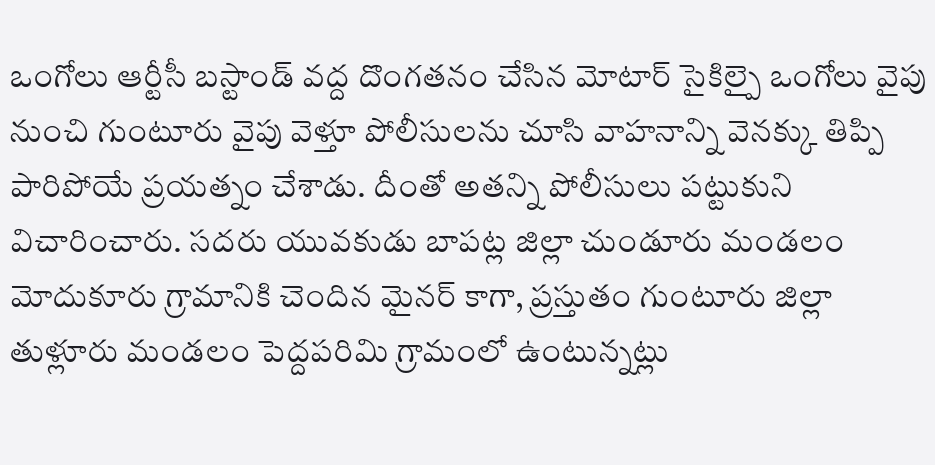ఒంగోలు ఆర్టీసీ బస్టాండ్ వద్ద దొంగతనం చేసిన మోటార్ సైకిల్పై ఒంగోలు వైపు నుంచి గుంటూరు వైపు వెళ్తూ పోలీసులను చూసి వాహనాన్ని వెనక్కు తిప్పి పారిపోయే ప్రయత్నం చేశాడు. దీంతో అతన్ని పోలీసులు పట్టుకుని విచారించారు. సదరు యువకుడు బాపట్ల జిల్లా చుండూరు మండలం మోదుకూరు గ్రామానికి చెందిన మైనర్ కాగా, ప్రస్తుతం గుంటూరు జిల్లా తుళ్లూరు మండలం పెద్దపరిమి గ్రామంలో ఉంటున్నట్లు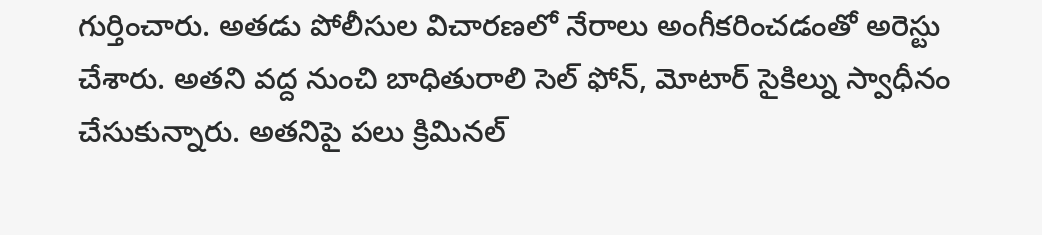గుర్తించారు. అతడు పోలీసుల విచారణలో నేరాలు అంగీకరించడంతో అరెస్టు చేశారు. అతని వద్ద నుంచి బాధితురాలి సెల్ ఫోన్, మోటార్ సైకిల్ను స్వాధీనం చేసుకున్నారు. అతనిపై పలు క్రిమినల్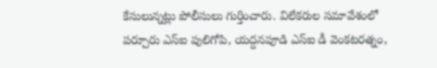కేసులున్నట్లు పోలీసులు గుర్తించారు. విలేకరుల సమావేశంలో పర్చూరు ఎస్ఐ పులిగోపి, యద్దనపూడి ఎస్ఐ డీ వెంకటరత్నం,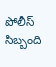పోలీస్ సిబ్బంది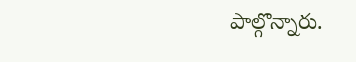పాల్గొన్నారు.